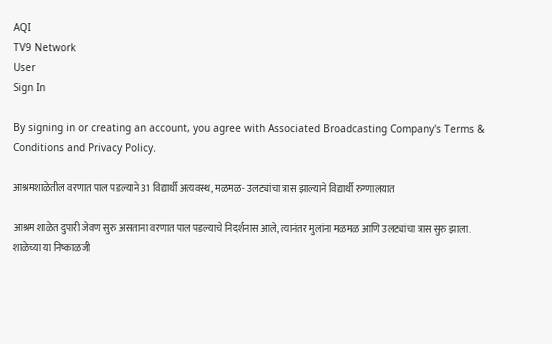AQI
TV9 Network
User
Sign In

By signing in or creating an account, you agree with Associated Broadcasting Company's Terms & Conditions and Privacy Policy.

आश्रमशाळेतील वरणात पाल पडल्याने 31 विद्यार्थी अत्यवस्थ, मळमळ- उलट्यांचा त्रास झाल्याने विद्यार्थी रुग्णालयात

आश्रम शाळेत दुपारी जेवण सुरु असताना वरणात पाल पडल्याचे निदर्शनास आले, त्यानंतर मुलांना मळमळ आणि उलट्यांचा त्रास सुरु झाला. शाळेच्या या निष्काळजी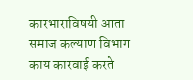कारभाराविषयी आता समाज कल्याण विभाग काय कारवाई करते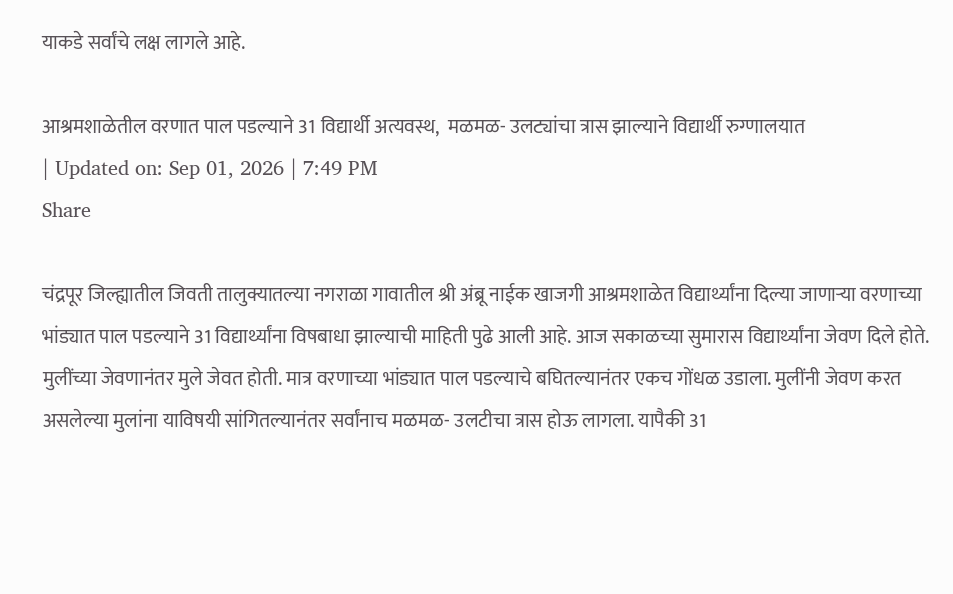याकडे सर्वांचे लक्ष लागले आहे.

आश्रमशाळेतील वरणात पाल पडल्याने 31 विद्यार्थी अत्यवस्थ,  मळमळ- उलट्यांचा त्रास झाल्याने विद्यार्थी रुग्णालयात
| Updated on: Sep 01, 2026 | 7:49 PM
Share

चंद्रपूर जिल्ह्यातील जिवती तालुक्यातल्या नगराळा गावातील श्री अंब्रू नाईक खाजगी आश्रमशाळेत विद्यार्थ्यांना दिल्या जाणाऱ्या वरणाच्या भांड्यात पाल पडल्याने 31 विद्यार्थ्यांना विषबाधा झाल्याची माहिती पुढे आली आहे. आज सकाळच्या सुमारास विद्यार्थ्यांना जेवण दिले होते. मुलींच्या जेवणानंतर मुले जेवत होती. मात्र वरणाच्या भांड्यात पाल पडल्याचे बघितल्यानंतर एकच गोंधळ उडाला. मुलींनी जेवण करत असलेल्या मुलांना याविषयी सांगितल्यानंतर सर्वांनाच मळमळ- उलटीचा त्रास होऊ लागला. यापैकी 31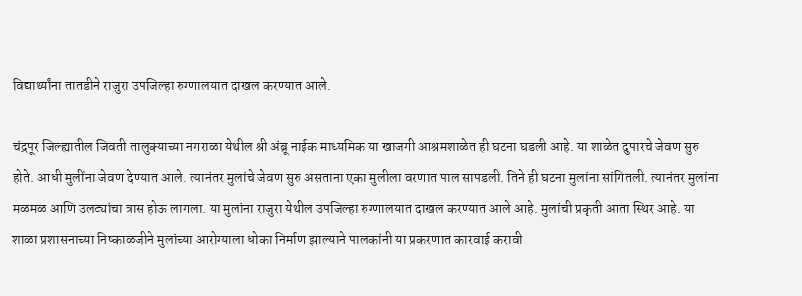विद्यार्थ्यांना तातडीने राजुरा उपजिल्हा रुग्णालयात दाखल करण्यात आले.

चंद्रपूर जिल्ह्यातील जिवती तालुक्याच्या नगराळा येथील श्री अंब्रू नाईक माध्यमिक या खाजगी आश्रमशाळेत ही घटना घडली आहे. या शाळेत दुपारचे जेवण सुरु होते. आधी मुलींना जेवण देण्यात आले. त्यानंतर मुलांचे जेवण सुरु असताना एका मुलीला वरणात पाल सापडली. तिने ही घटना मुलांना सांगितली. त्यानंतर मुलांना मळमळ आणि उलट्यांचा त्रास होऊ लागला. या मुलांना राजुरा येथील उपजिल्हा रुग्णालयात दाखल करण्यात आले आहे. मुलांची प्रकृती आता स्थिर आहे. या शाळा प्रशासनाच्या निष्काळजीने मुलांच्या आरोग्याला धोका निर्माण झाल्याने पालकांनी या प्रकरणात कारवाई करावी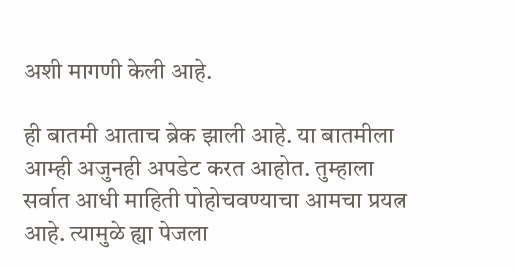अशी मागणी केली आहे.

ही बातमी आताच ब्रेक झाली आहे. या बातमीला आम्ही अजुनही अपडेट करत आहोत. तुम्हाला सर्वात आधी माहिती पोहोचवण्याचा आमचा प्रयत्न आहे. त्यामुळे ह्या पेजला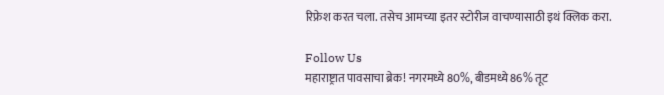रिफ्रेश करत चला. तसेच आमच्या इतर स्टोरीज वाचण्यासाठी इथं क्लिक करा.

Follow Us
महाराष्ट्रात पावसाचा ब्रेक! नगरमध्ये 80%, बीडमध्ये 86% तूट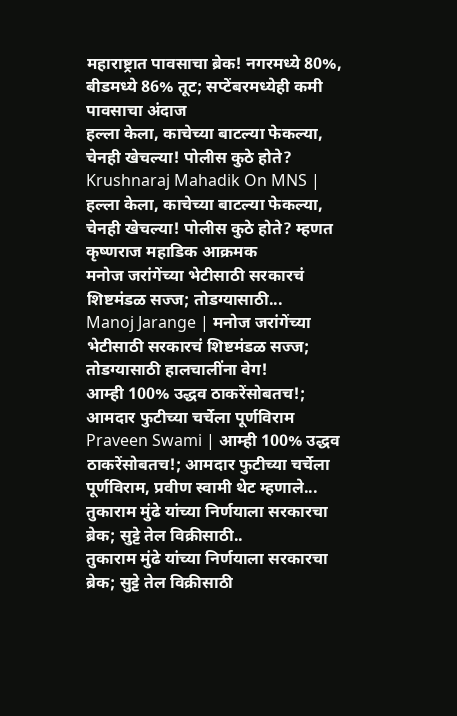महाराष्ट्रात पावसाचा ब्रेक! नगरमध्ये 80%, बीडमध्ये 86% तूट; सप्टेंबरमध्येही कमी पावसाचा अंदाज
हल्ला केला, काचेच्या बाटल्या फेकल्या, चेनही खेचल्या! पोलीस कुठे होते?
Krushnaraj Mahadik On MNS | हल्ला केला, काचेच्या बाटल्या फेकल्या, चेनही खेचल्या! पोलीस कुठे होते? म्हणत कृष्णराज महाडिक आक्रमक
मनोज जरांगेंच्या भेटीसाठी सरकारचं शिष्टमंडळ सज्ज; तोडग्यासाठी...
Manoj Jarange | मनोज जरांगेंच्या भेटीसाठी सरकारचं शिष्टमंडळ सज्ज; तोडग्यासाठी हालचालींना वेग!
आम्ही 100% उद्धव ठाकरेंसोबतच!; आमदार फुटीच्या चर्चेला पूर्णविराम
Praveen Swami | आम्ही 100% उद्धव ठाकरेंसोबतच!; आमदार फुटीच्या चर्चेला पूर्णविराम, प्रवीण स्वामी थेट म्हणाले...
तुकाराम मुंढे यांच्या निर्णयाला सरकारचा ब्रेक; सुट्टे तेल विक्रीसाठी..
तुकाराम मुंढे यांच्या निर्णयाला सरकारचा ब्रेक; सुट्टे तेल विक्रीसाठी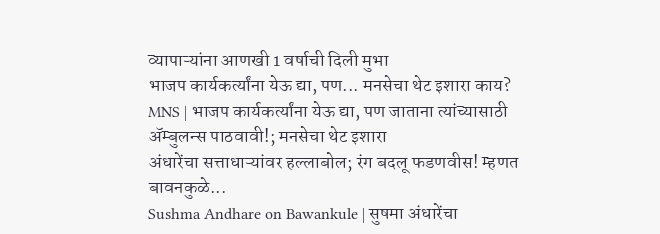व्यापाऱ्यांना आणखी 1 वर्षाची दिली मुभा
भाजप कार्यकर्त्यांना येऊ द्या, पण... मनसेचा थेट इशारा काय?
MNS | भाजप कार्यकर्त्यांना येऊ द्या, पण जाताना त्यांच्यासाठी ॲम्बुलन्स पाठवावी!; मनसेचा थेट इशारा
अंधारेंचा सत्ताधाऱ्यांवर हल्लाबोल; रंग बदलू फडणवीस! म्हणत बावनकुळे...
Sushma Andhare on Bawankule | सुषमा अंधारेंचा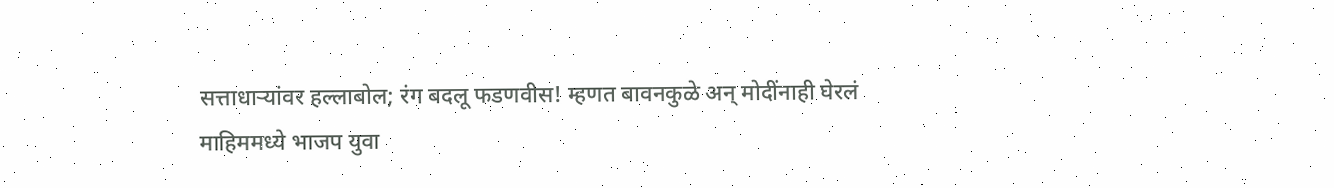सत्ताधाऱ्यांवर हल्लाबोल; रंग बदलू फडणवीस! म्हणत बावनकुळे अन् मोदींनाही घेरलं
माहिममध्ये भाजप युवा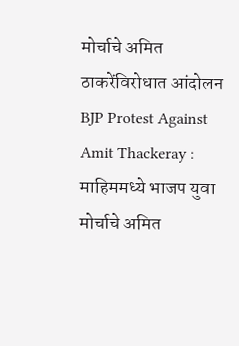मोर्चाचे अमित ठाकरेंविरोधात आंदोलन
BJP Protest Against Amit Thackeray : माहिममध्ये भाजप युवा मोर्चाचे अमित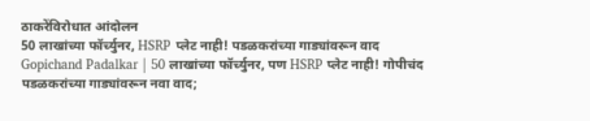ठाकरेंविरोधात आंदोलन
50 लाखांच्या फॉर्च्युनर, HSRP प्लेट नाही! पडळकरांच्या गाड्यांवरून वाद
Gopichand Padalkar | 50 लाखांच्या फॉर्च्युनर, पण HSRP प्लेट नाही! गोपीचंद पडळकरांच्या गाड्यांवरून नवा वाद;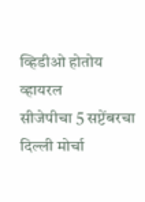व्हिडीओ होतोय व्हायरल
सीजेपीचा 5 सप्टेंबरचा दिल्ली मोर्चा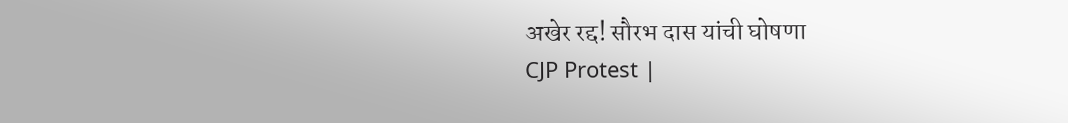अखेर रद्द! सौरभ दास यांची घोषणा
CJP Protest |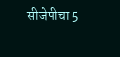सीजेपीचा 5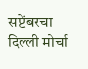सप्टेंबरचा दिल्ली मोर्चा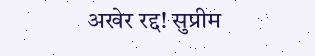अखेर रद्द! सुप्रीम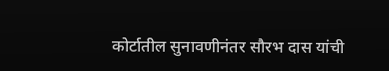कोर्टातील सुनावणीनंतर सौरभ दास यांची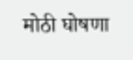मोठी घोषणा